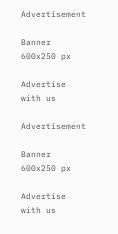Advertisement

Banner 600x250 px

Advertise with us

Advertisement

Banner 600x250 px

Advertise with us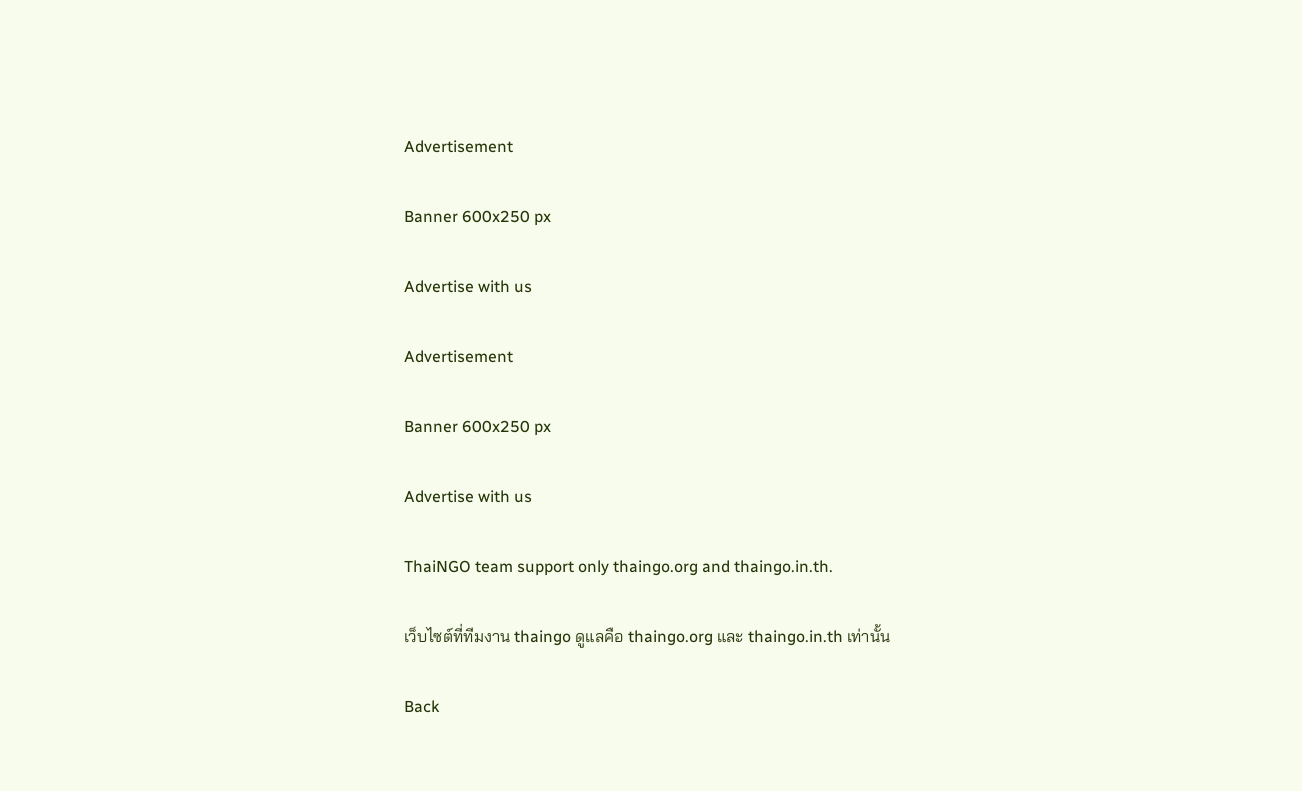Advertisement

Banner 600x250 px

Advertise with us

Advertisement

Banner 600x250 px

Advertise with us

ThaiNGO team support only thaingo.org and thaingo.in.th.

เว็บไซต์ที่ทีมงาน thaingo ดูแลคือ thaingo.org และ thaingo.in.th เท่านั้น

Back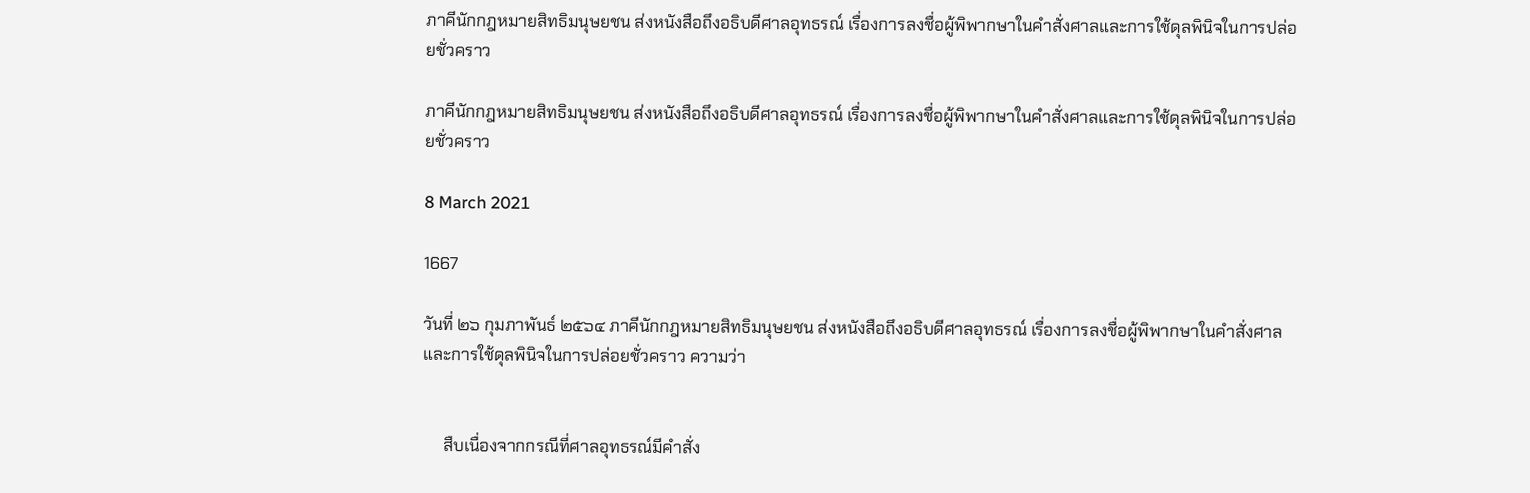ภาคีนักกฎหมายสิทธิมนุษยชน ส่งหนังสือถึงอธิบดีศาลอุทธรณ์ เรื่องการลงชื่อผู้พิพากษาในคำสั่งศาลและการใช้ดุลพินิจในการปล่อยชั่วคราว

ภาคีนักกฎหมายสิทธิมนุษยชน ส่งหนังสือถึงอธิบดีศาลอุทธรณ์ เรื่องการลงชื่อผู้พิพากษาในคำสั่งศาลและการใช้ดุลพินิจในการปล่อยชั่วคราว

8 March 2021

1667

วันที่ ๒๖ กุมภาพันธ์ ๒๕๖๔ ภาคีนักกฎหมายสิทธิมนุษยชน ส่งหนังสือถึงอธิบดีศาลอุทธรณ์ เรื่องการลงชื่อผู้พิพากษาในคำสั่งศาลและการใช้ดุลพินิจในการปล่อยชั่วคราว ความว่า


     สืบเนื่องจากกรณีที่ศาลอุทธรณ์มีคำสั่ง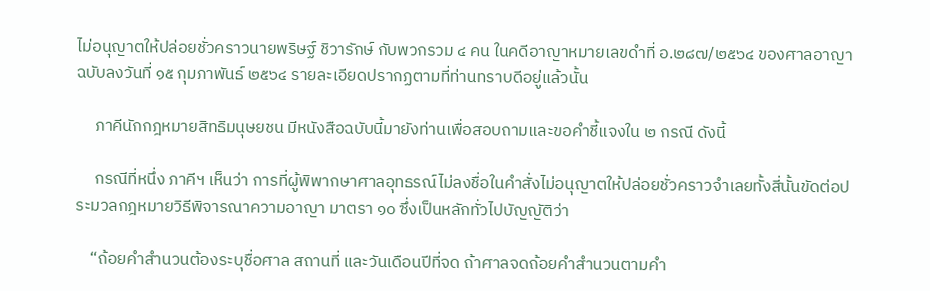ไม่อนุญาตให้ปล่อยชั่วคราวนายพริษฐ์ ชิวารักษ์ กับพวกรวม ๔ คน ในคดีอาญาหมายเลขดำที่ อ.๒๘๗/๒๕๖๔ ของศาลอาญา ฉบับลงวันที่ ๑๕ กุมภาพันธ์ ๒๕๖๔ รายละเอียดปรากฏตามที่ท่านทราบดีอยู่แล้วนั้น

     ภาคีนักกฎหมายสิทธิมนุษยชน มีหนังสือฉบับนี้มายังท่านเพื่อสอบถามและขอคำชี้แจงใน ๒ กรณี ดังนี้

     กรณีที่หนึ่ง ภาคีฯ เห็นว่า การที่ผู้พิพากษาศาลอุทธรณ์ไม่ลงชื่อในคำสั่งไม่อนุญาตให้ปล่อยชั่วคราวจำเลยทั้งสี่นั้นขัดต่อประมวลกฎหมายวิธีพิจารณาความอาญา มาตรา ๑๐ ซึ่งเป็นหลักทั่วไปบัญญัติว่า

    “ถ้อยคำสำนวนต้องระบุชื่อศาล สถานที่ และวันเดือนปีที่จด ถ้าศาลจดถ้อยคำสำนวนตามคำ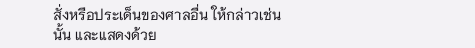สั่งหรือประเด็นของศาลอื่น ให้กล่าวเช่นนั้น และแสดงด้วย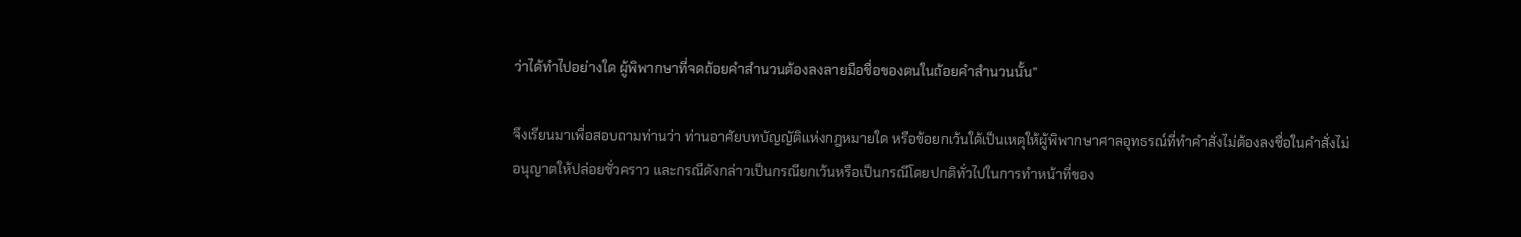ว่าได้ทำไปอย่างใด ผู้พิพากษาที่จดถ้อยคำสำนวนต้องลงลายมือชื่อของตนในถ้อยคำสำนวนนั้น”

จึงเรียนมาเพื่อสอบถามท่านว่า ท่านอาศัยบทบัญญัติแห่งกฎหมายใด หรือข้อยกเว้นใด้เป็นเหตุให้ผู้พิพากษาศาลอุทธรณ์ที่ทำคำสั่งไม่ต้องลงชื่อในคำสั่งไม่อนุญาตให้ปล่อยชั่วคราว และกรณีดังกล่าวเป็นกรณียกเว้นหรือเป็นกรณีโดยปกติทั่วไปในการทำหน้าที่ของ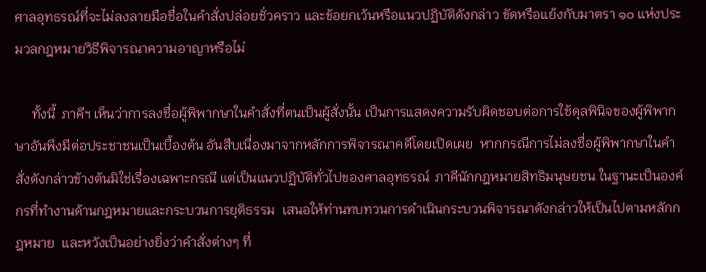ศาลอุทธรณ์ที่จะไม่ลงลายมือชื่อในคำสั่งปล่อยชั่วคราว และข้อยกเว้นหรือแนวปฏิบัติดังกล่าว ขัดหรือแย้งกับมาตรา ๑๐ แห่งประมวลกฎหมายวิธีพิจารณาความอาญาหรือไม่

     ทั้งนี้  ภาคีฯ เห็นว่าการลงชื่อผู้พิพากษาในคำสั่งที่ตนเป็นผู้สั่งนั้น เป็นการแสดงความรับผิดชอบต่อการใช้ดุลพินิจของผู้พิพากษาอันพึงมีต่อประชาชนเป็นเบื้องต้น อันสืบเนื่องมาจากหลักการพิจารณาคดีโดยเปิดเผย  หากกรณีการไม่ลงชื่อผู้พิพากษาในคำสั่งดังกล่าวข้างต้นมิใช่เรื่องเฉพาะกรณี แต่เป็นแนวปฏิบัติทั่วไปของศาลอุทธรณ์  ภาคีนักกฎหมายสิทธิมนุษยชน ในฐานะเป็นองค์กรที่ทำงานด้านกฎหมายและกระบวนการยุติธรรม  เสนอให้ท่านทบทวนการดำเนินกระบวนพิจารณาดังกล่าวให้เป็นไปตามหลักกฎหมาย  และหวังเป็นอย่างยิ่งว่าคำสั่งต่างๆ ที่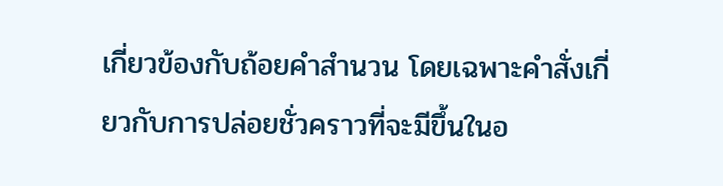เกี่ยวข้องกับถ้อยคำสำนวน โดยเฉพาะคำสั่งเกี่ยวกับการปล่อยชั่วคราวที่จะมีขึ้นในอ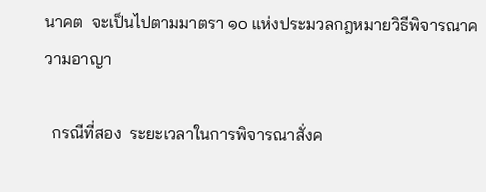นาคต  จะเป็นไปตามมาตรา ๑๐ แห่งประมวลกฎหมายวิธีพิจารณาความอาญา

  กรณีที่สอง  ระยะเวลาในการพิจารณาสั่งค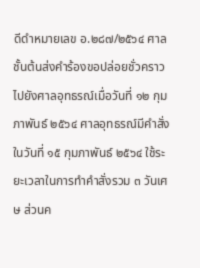ดีดำหมายเลข อ.๒๘๗/๒๕๖๔ ศาลชั้นต้นส่งคำร้องขอปล่อยชั่วคราวไปยังศาลอุทธรณ์เมื่อวันที่ ๑๒ กุมภาพันธ์ ๒๕๖๔ ศาลอุทธรณ์มีคำสั่งในวันที่ ๑๕ กุมภาพันธ์ ๒๕๖๔ ใช้ระยะเวลาในการทำคำสั่งรวม ๓ วันเศษ ส่วนค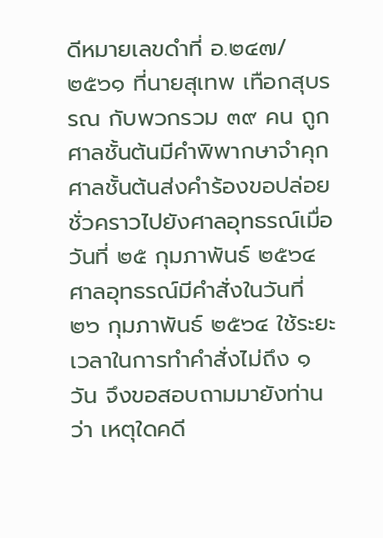ดีหมายเลขดำที่ อ.๒๔๗/๒๕๖๑ ที่นายสุเทพ เทือกสุบรรณ กับพวกรวม ๓๙ คน ถูกศาลชั้นต้นมีคำพิพากษาจำคุก ศาลชั้นต้นส่งคำร้องขอปล่อยชั่วคราวไปยังศาลอุทธรณ์เมื่อวันที่ ๒๕ กุมภาพันธ์ ๒๕๖๔ ศาลอุทธรณ์มีคำสั่งในวันที่ ๒๖ กุมภาพันธ์ ๒๕๖๔ ใช้ระยะเวลาในการทำคำสั่งไม่ถึง ๑ วัน จึงขอสอบถามมายังท่านว่า เหตุใดคดี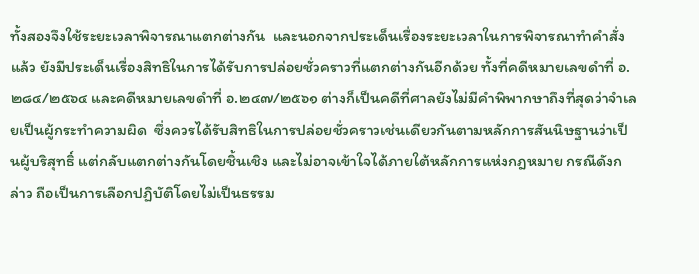ทั้งสองจึงใช้ระยะเวลาพิจารณาแตกต่างกัน  และนอกจากประเด็นเรื่องระยะเวลาในการพิจารณาทำคำสั่งแล้ว ยังมีประเด็นเรื่องสิทธิในการได้รับการปล่อยชั่วคราวที่แตกต่างกันอีกด้วย ทั้งที่คดีหมายเลขดำที่ อ.๒๘๔/๒๕๖๔ และคดีหมายเลขดำที่ อ.๒๔๗/๒๕๖๑ ต่างก็เป็นคดีที่ศาลยังไม่มีคำพิพากษาถึงที่สุดว่าจำเลยเป็นผู้กระทำความผิด  ซึ่งควรได้รับสิทธิในการปล่อยชั่วคราวเช่นเดียวกันตามหลักการสันนิษฐานว่าเป็นผู้บริสุทธิ์ แต่กลับแตกต่างกันโดยชิ้นเชิง และไม่อาจเข้าใจได้ภายใต้หลักการแห่งกฎหมาย กรณีดังกล่าว ถือเป็นการเลือกปฏิบัติโดยไม่เป็นธรรม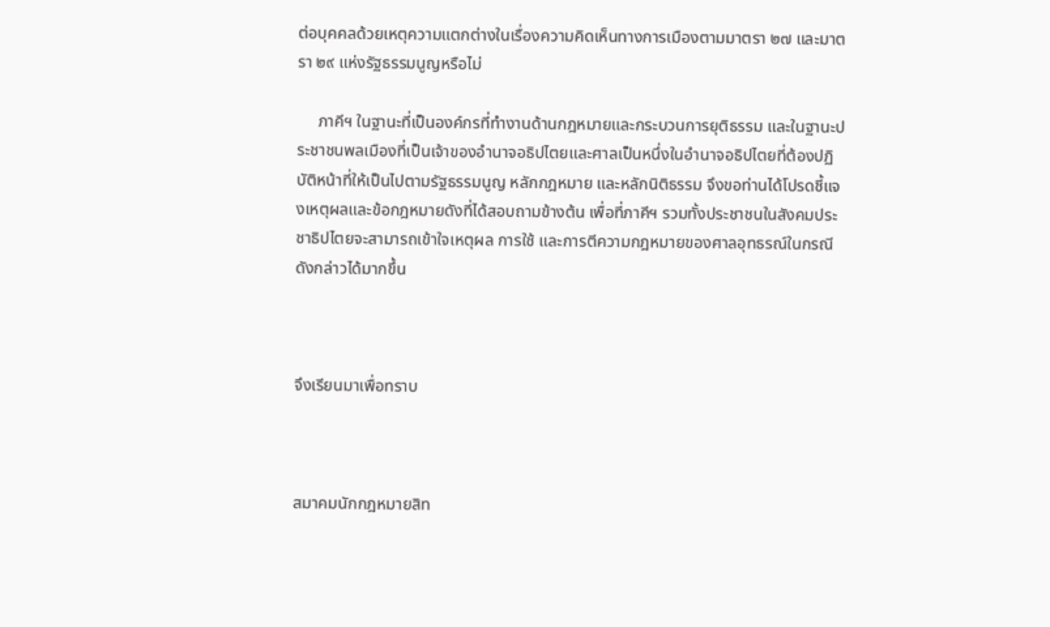ต่อบุคคลด้วยเหตุความแตกต่างในเรื่องความคิดเห็นทางการเมืองตามมาตรา ๒๗ และมาตรา ๒๙ แห่งรัฐธรรมนูญหรือไม่

     ภาคีฯ ในฐานะที่เป็นองค์กรที่ทำงานด้านกฎหมายและกระบวนการยุติธรรม และในฐานะประชาชนพลเมืองที่เป็นเจ้าของอำนาจอธิปไตยและศาลเป็นหนึ่งในอำนาจอธิปไตยที่ต้องปฏิบัติหน้าที่ให้เป็นไปตามรัฐธรรมนูญ หลักกฎหมาย และหลักนิติธรรม จึงขอท่านได้โปรดชี้แจงเหตุผลและข้อกฎหมายดังที่ได้สอบถามข้างต้น เพื่อที่ภาคีฯ รวมทั้งประชาชนในสังคมประชาธิปไตยจะสามารถเข้าใจเหตุผล การใช้ และการตีความกฎหมายของศาลอุทธรณ์ในกรณีดังกล่าวได้มากขึ้น



จึงเรียนมาเพื่อทราบ



สมาคมนักกฎหมายสิท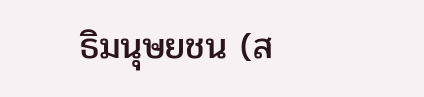ธิมนุษยชน (ส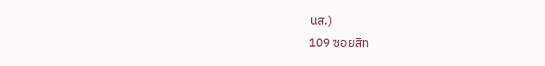นส.)
109 ซอยสิท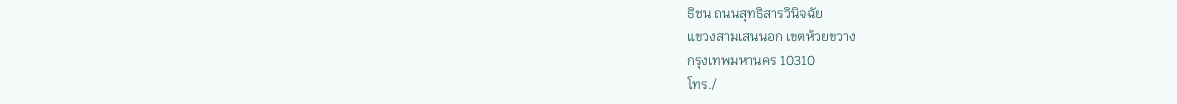ธิชน ถนนสุทธิสารวินิจฉัย
แขวงสามเสนนอก เขตห้วยขวาง
กรุงเทพมหานคร 10310
โทร./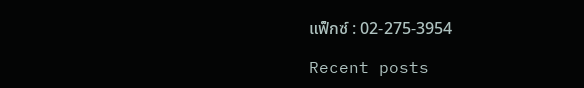แฟ็กซ์ : 02-275-3954

Recent posts